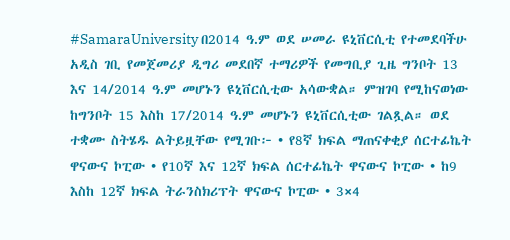#SamaraUniversity በ2014 ዓ.ም ወደ ሠመራ ዩኒቨርሲቲ የተመደባችሁ አዲስ ገቢ የመጀመሪያ ዲግሪ መደበኛ ተማሪዎች የመግቢያ ጊዜ ግንቦት 13 እና 14/2014 ዓ.ም መሆኑን ዩኒቨርሲቲው አሳውቋል። ምዝገባ የሚከናወነው ከግንቦት 15 እስከ 17/2014 ዓ.ም መሆኑን ዩኒቨርሲቲው ገልጿል። ወደ ተቋሙ ስትሄዱ ልትይዟቸው የሚገቡ፦ • የ8ኛ ክፍል ማጠናቀቂያ ሰርተፊኬት ዋናውና ኮፒው • የ10ኛ እና 12ኛ ክፍል ሰርተፊኬት ዋናውና ኮፒው • ከ9 እስከ 12ኛ ክፍል ትራንስክሪፕት ዋናውና ኮፒው • 3×4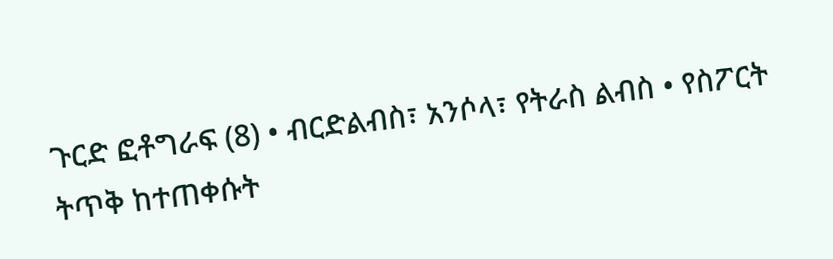ጉርድ ፎቶግራፍ (8) • ብርድልብስ፣ አንሶላ፣ የትራስ ልብስ • የስፖርት ትጥቅ ከተጠቀሱት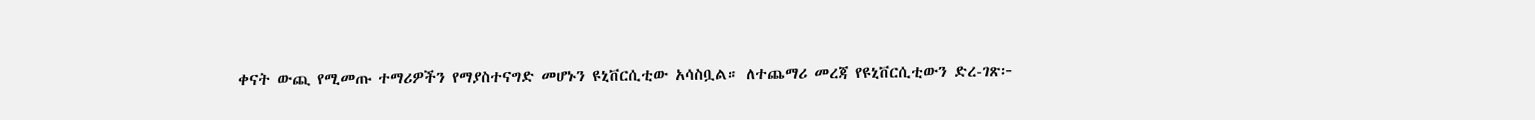ቀናት ውጪ የሚመጡ ተማሪዎችን የማያስተናግድ መሆኑን ዩኒቨርሲቲው አሳስቧል። ለተጨማሪ መረጃ የዩኒቨርሲቲውን ድረ-ገጽ፦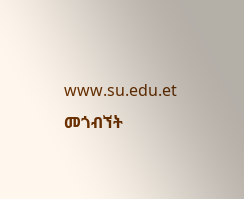www.su.edu.et መጎብኘት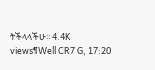ትችላላችሁ፡፡ 4.4K views¶Well CR7 G, 17:20